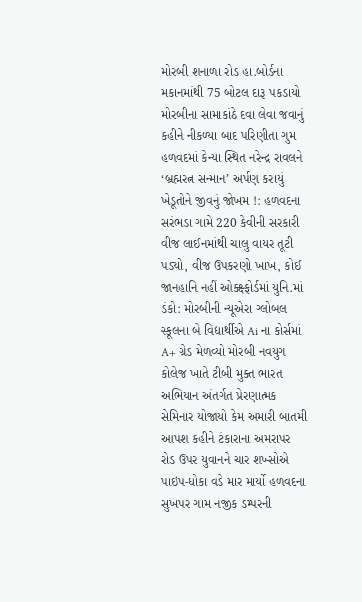મોરબી શનાળા રોડ હા.બોર્ડના મકાનમાંથી 75 બોટલ દારૂ પકડાયો મોરબીના સામાકાંઠે દવા લેવા જવાનું કહીને નીકળ્યા બાદ પરિણીતા ગુમ હળવદમાં કેન્યા સ્થિત નરેન્દ્ર રાવલને ‘બ્રહ્મરત્ન સન્માન’ અર્પણ કરાયું ખેડૂતોને જીવનું જોખમ !: હળવદના સરંભડા ગામે 220 કેવીની સરકારી વીજ લાઈનમાંથી ચાલુ વાયર તૂટી પડ્યો, વીજ ઉપકરણો ખાખ, કોઈ જાનહાનિ નહીં ઓક્ક્ષ્ફોર્ડમાં યુનિ.માં ડંકો: મોરબીની ન્યૂએરા ગ્લોબલ સ્કૂલના બે વિદ્યાર્થીએ Ai ના કોર્સમાં A+ ગ્રેડ મેળવ્યો મોરબી નવયુગ કોલેજ ખાતે ટીબી મુક્ત ભારત અભિયાન અંતર્ગત પ્રેરણાત્મક સેમિનાર યોજાયો કેમ અમારી બાતમી આપશ કહીને ટંકારાના અમરાપર રોડ ઉપર યુવાનને ચાર શખ્સોએ પાઇપ-ધોકા વડે માર માર્યો હળવદના સુખપર ગામ નજીક ડમ્પરની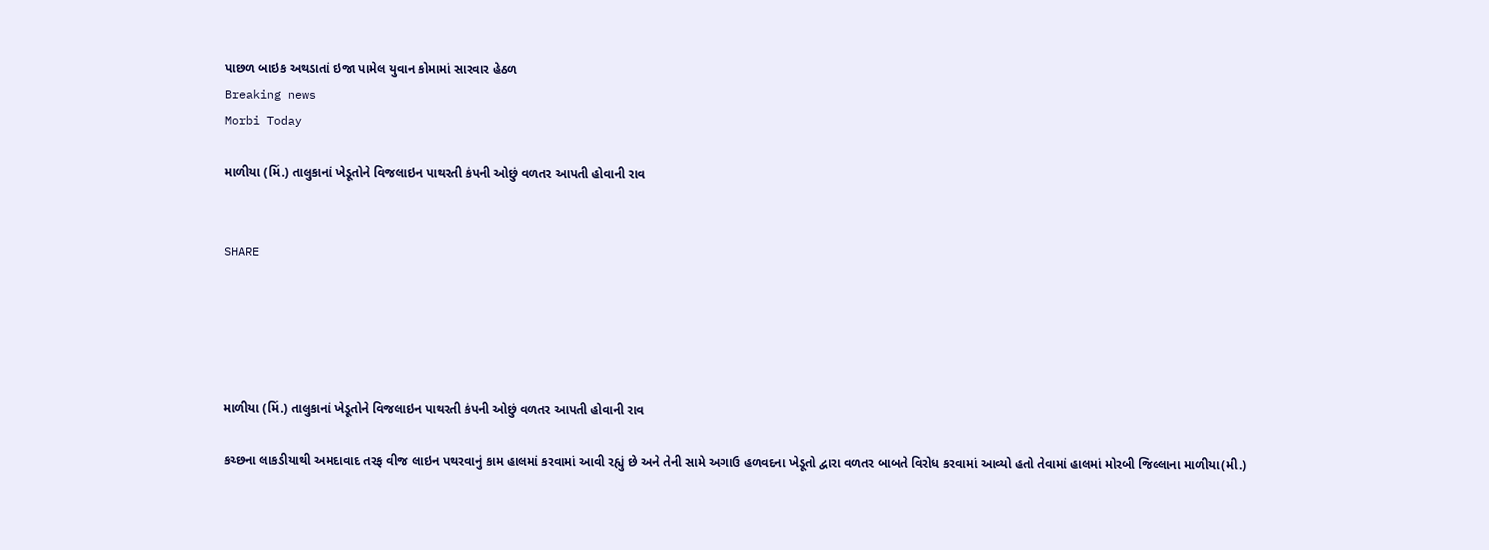પાછળ બાઇક અથડાતાં ઇજા પામેલ યુવાન કોમામાં સારવાર હેઠળ
Breaking news
Morbi Today

માળીયા (મિં.) તાલુકાનાં ખેડૂતોને વિજલાઇન પાથરતી કંપની ઓછું વળતર આપતી હોવાની રાવ


SHARE





માળીયા (મિં.) તાલુકાનાં ખેડૂતોને વિજલાઇન પાથરતી કંપની ઓછું વળતર આપતી હોવાની રાવ

કચ્છના લાકડીયાથી અમદાવાદ તરફ વીજ લાઇન પથરવાનું કામ હાલમાં કરવામાં આવી રહ્યું છે અને તેની સામે અગાઉ હળવદના ખેડૂતો દ્વારા વળતર બાબતે વિરોધ કરવામાં આવ્યો હતો તેવામાં હાલમાં મોરબી જિલ્લાના માળીયા(મી.)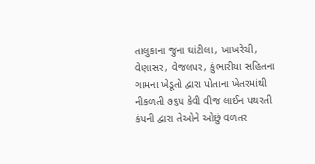તાલુકાના જુના ઘાંટીલા, ખાખરેચી, વેણાસર, વેજલપર, કુંભારીયા સહિતના ગામના ખેડૂતો દ્વારા પોતાના ખેતરમાંથી નીકળતી ૭૬૫ કેવી વીજ લાઈન પથરતી કંપની દ્વારા તેઓને ઓછું વળતર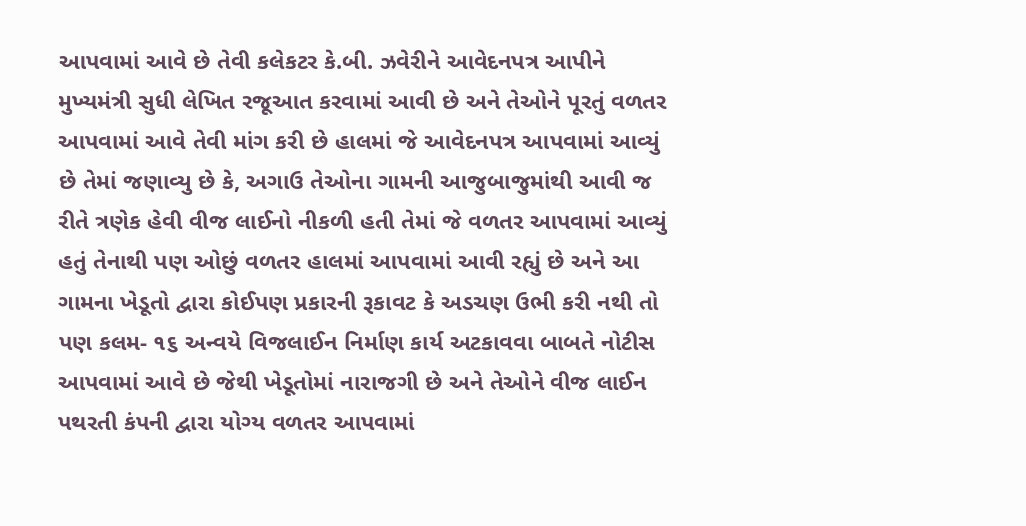આપવામાં આવે છે તેવી કલેકટર કે.બી. ઝવેરીને આવેદનપત્ર આપીને મુખ્યમંત્રી સુધી લેખિત રજૂઆત કરવામાં આવી છે અને તેઓને પૂરતું વળતર આપવામાં આવે તેવી માંગ કરી છે હાલમાં જે આવેદનપત્ર આપવામાં આવ્યું છે તેમાં જણાવ્યુ છે કે, અગાઉ તેઓના ગામની આજુબાજુમાંથી આવી જ રીતે ત્રણેક હેવી વીજ લાઈનો નીકળી હતી તેમાં જે વળતર આપવામાં આવ્યું હતું તેનાથી પણ ઓછું વળતર હાલમાં આપવામાં આવી રહ્યું છે અને આ ગામના ખેડૂતો દ્વારા કોઈપણ પ્રકારની રૂકાવટ કે અડચણ ઉભી કરી નથી તો પણ કલમ- ૧૬ અન્વયે વિજલાઈન નિર્માણ કાર્ય અટકાવવા બાબતે નોટીસ આપવામાં આવે છે જેથી ખેડૂતોમાં નારાજગી છે અને તેઓને વીજ લાઈન પથરતી કંપની દ્વારા યોગ્ય વળતર આપવામાં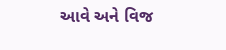આવે અને વિજ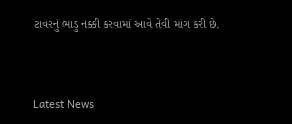ટાવરનું ભાડુ નક્કી કરવામાં આવે તેવી માંગ કરી છે.




Latest News